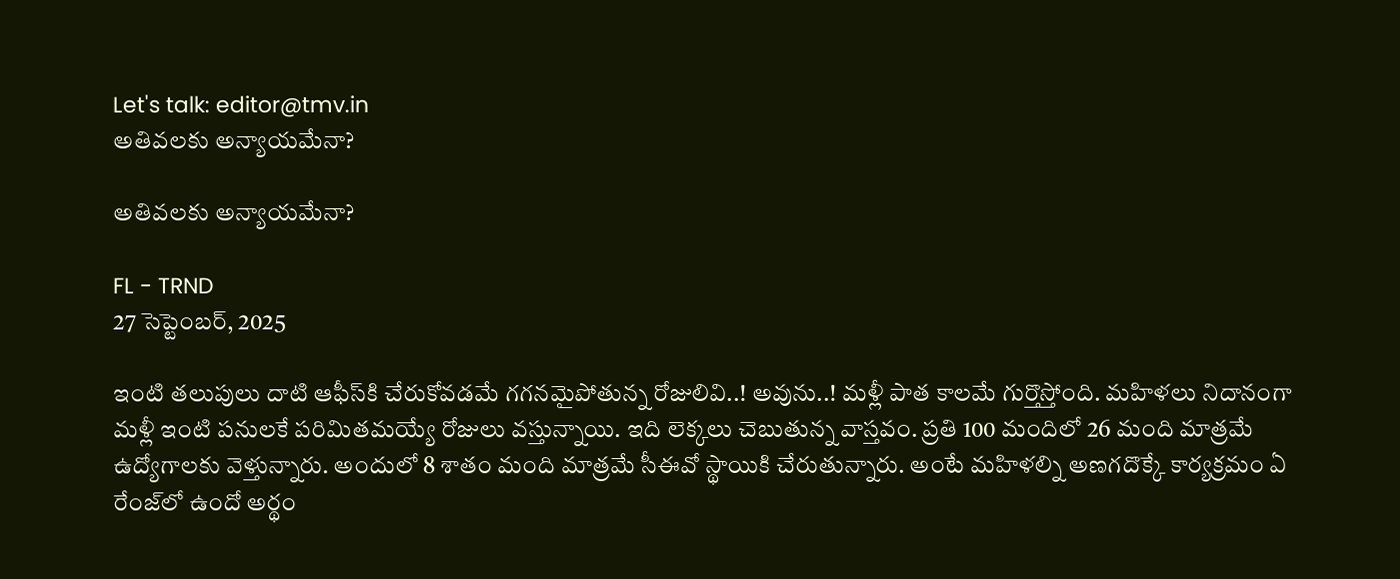Let's talk: editor@tmv.in
అతివలకు అన్యాయమేనా?

అతివలకు అన్యాయమేనా?

FL - TRND
27 సెప్టెంబర్, 2025

ఇంటి తలుపులు దాటి ఆఫీస్‌కి చేరుకోవడమే గగనమైపోతున్న రోజులివి..! అవును..! మళ్లీ పాత కాలమే గుర్తొస్తోంది. మహిళలు నిదానంగా మళ్లీ ఇంటి పనులకే పరిమితమయ్యే రోజులు వస్తున్నాయి. ఇది లెక్కలు చెబుతున్న వాస్తవం. ప్రతి 100 మందిలో 26 మంది మాత్రమే ఉద్యోగాలకు వెళ్తున్నారు. అందులో 8 శాతం మంది మాత్రమే సీఈవో స్థాయికి చేరుతున్నారు. అంటే మహిళల్ని అణగదొక్కే కార్యక్రమం ఏ రేంజ్‌లో ఉందో అర్థం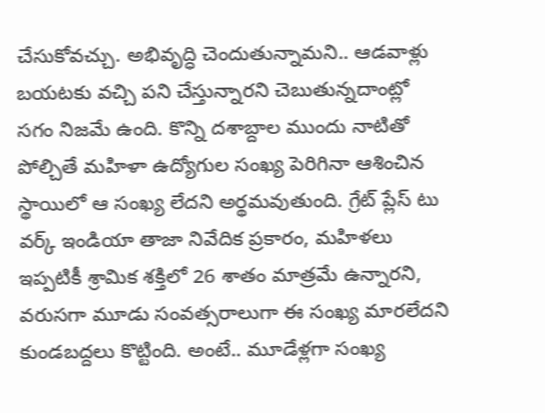చేసుకోవచ్చు. అభివృద్ధి చెందుతున్నామని.. ఆడవాళ్లు బయటకు వచ్చి పని చేస్తున్నారని చెబుతున్నదాంట్లో సగం నిజమే ఉంది. కొన్ని దశాబ్దాల ముందు నాటితో పోల్చితే మహిళా ఉద్యోగుల సంఖ్య పెరిగినా ఆశించిన స్థాయిలో ఆ సంఖ్య లేదని అర్థమవుతుంది. గ్రేట్ ప్లేస్ టు వర్క్ ఇండియా తాజా నివేదిక ప్రకారం, మహిళలు ఇప్పటికీ శ్రామిక శక్తిలో 26 శాతం మాత్రమే ఉన్నారని, వరుసగా మూడు సంవత్సరాలుగా ఈ సంఖ్య మారలేదని కుండబద్దలు కొట్టింది. అంటే.. మూడేళ్లగా సంఖ్య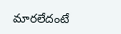మారలేదంటే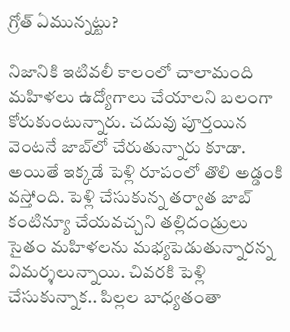గ్రోత్‌ ఏమున్నట్టు?

నిజానికి ఇటివలీ కాలంలో చాలామంది మహిళలు ఉద్యోగాలు చేయాలని బలంగా కోరుకుంటున్నారు. చదువు పూర్తయిన వెంటనే జాబ్‌లో చేరుతున్నారు కూడా. అయితే ఇక్కడే పెళ్లి రూపంలో తొలి అడ్డంకి వస్తోంది. పెళ్లి చేసుకున్న తర్వాత జాబ్‌ కంటిన్యూ చేయవచ్చని తల్లిదండ్రులు సైతం మహిళలను మభ్యపెడుతున్నారన్న విమర్శలున్నాయి. చివరకి పెళ్లి చేసుకున్నాక.. పిల్లల బాధ్యతంతా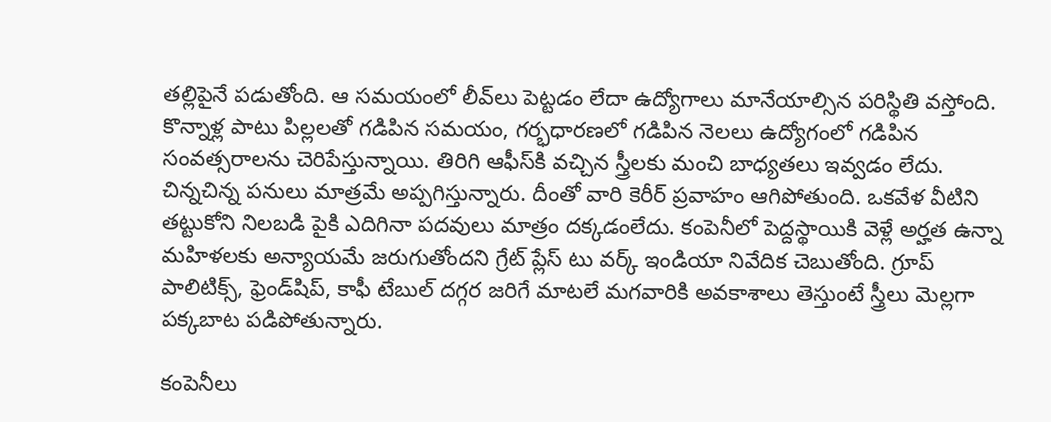తల్లిపైనే పడుతోంది. ఆ సమయంలో లీవ్‌లు పెట్టడం లేదా ఉద్యోగాలు మానేయాల్సిన పరిస్థితి వస్తోంది. కొన్నాళ్ల పాటు పిల్లలతో గడిపిన సమయం, గర్భధారణలో గడిపిన నెలలు ఉద్యోగంలో గడిపిన సంవత్సరాలను చెరిపేస్తున్నాయి. తిరిగి ఆఫీస్‌కి వచ్చిన స్త్రీలకు మంచి బాధ్యతలు ఇవ్వడం లేదు. చిన్నచిన్న పనులు మాత్రమే అప్పగిస్తున్నారు. దీంతో వారి కెరీర్ ప్రవాహం ఆగిపోతుంది. ఒకవేళ వీటిని తట్టుకోని నిలబడి పైకి ఎదిగినా పదవులు మాత్రం దక్కడంలేదు. కంపెనీలో పెద్దస్థాయికి వెళ్లే అర్హత ఉన్నా మహిళలకు అన్యాయమే జరుగుతోందని గ్రేట్ ప్లేస్ టు వర్క్ ఇండియా నివేదిక చెబుతోంది. గ్రూప్‌ పాలిటిక్స్‌, ఫ్రెండ్‌షిప్‌, కాఫీ టేబుల్ దగ్గర జరిగే మాటలే మగవారికి అవకాశాలు తెస్తుంటే స్త్రీలు మెల్లగా పక్కబాట పడిపోతున్నారు.

కంపెనీలు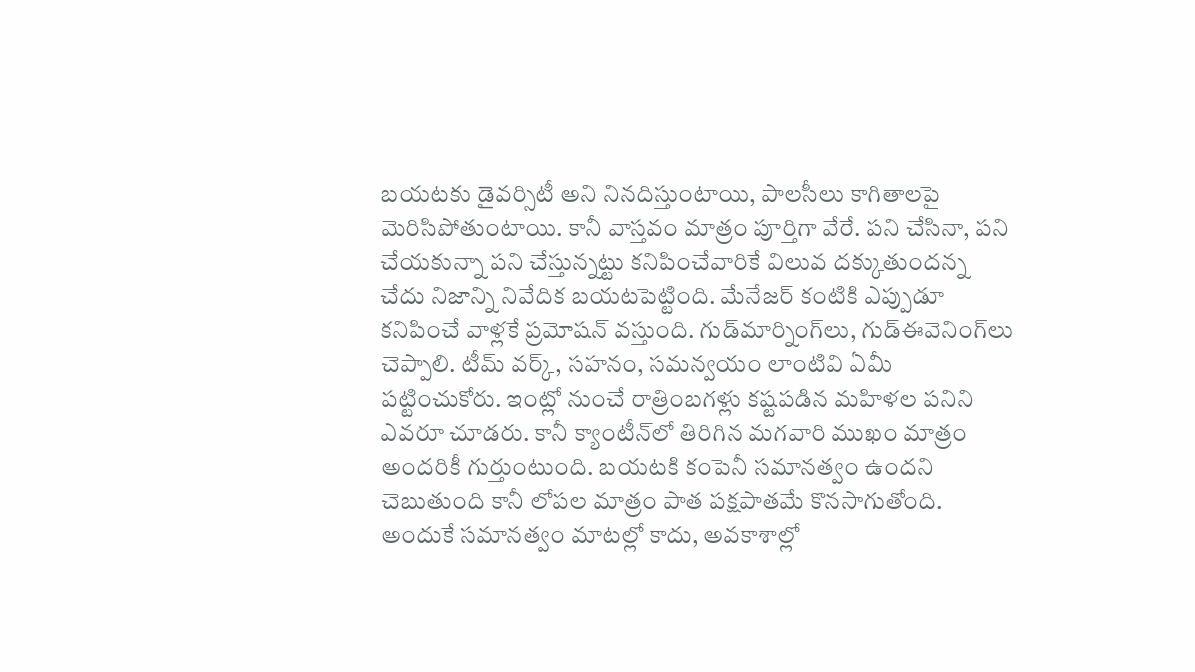బయటకు డైవర్సిటీ అని నినదిస్తుంటాయి, పాలసీలు కాగితాలపై మెరిసిపోతుంటాయి. కానీ వాస్తవం మాత్రం పూర్తిగా వేరే. పని చేసినా, పని చేయకున్నా పని చేస్తున్నట్టు కనిపించేవారికే విలువ దక్కుతుందన్న చేదు నిజాన్ని నివేదిక బయటపెట్టింది. మేనేజర్ కంటికి ఎప్పుడూ కనిపించే వాళ్లకే ప్రమోషన్ వస్తుంది. గుడ్‌మార్నింగ్‌లు, గుడ్‌ఈవెనింగ్‌లు చెప్పాలి. టీమ్‌ వర్క్, సహనం, సమన్వయం లాంటివి ఏమీ పట్టించుకోరు. ఇంట్లో నుంచే రాత్రింబగళ్లు కష్టపడిన మహిళల పనిని ఎవరూ చూడరు. కానీ క్యాంటీన్‌లో తిరిగిన మగవారి ముఖం మాత్రం అందరికీ గుర్తుంటుంది. బయటకి కంపెనీ సమానత్వం ఉందని చెబుతుంది కానీ లోపల మాత్రం పాత పక్షపాతమే కొనసాగుతోంది. అందుకే సమానత్వం మాటల్లో కాదు, అవకాశాల్లో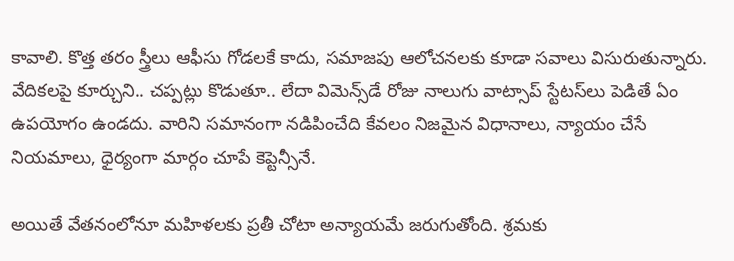కావాలి. కొత్త తరం స్త్రీలు ఆఫీసు గోడలకే కాదు, సమాజపు ఆలోచనలకు కూడా సవాలు విసురుతున్నారు. వేదికలపై కూర్చుని.. చప్పట్లు కొడుతూ.. లేదా విమెన్స్‌డే రోజు నాలుగు వాట్సాప్‌ స్టేటస్‌లు పెడితే ఏం ఉపయోగం ఉండదు. వారిని సమానంగా నడిపించేది కేవలం నిజమైన విధానాలు, న్యాయం చేసే నియమాలు, ధైర్యంగా మార్గం చూపే కెప్టెన్సీనే.

అయితే వేతనంలోనూ మహిళలకు ప్రతీ చోటా అన్యాయమే జరుగుతోంది. శ్రమకు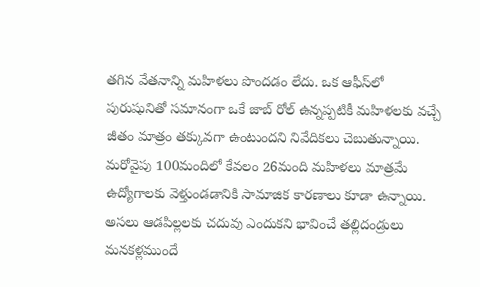తగిన వేతనాన్ని మహిళలు పొందడం లేదు. ఒక ఆఫీస్‌లో పురుషునితో సమానంగా ఒకే జాబ్‌ రోల్ ఉన్నప్పటికీ మహిళలకు వచ్చే జీతం మాత్రం తక్కువగా ఉంటుందని నివేదికలు చెబుతున్నాయి. మరోవైపు 100మందిలో కేవలం 26మంది మహిళలు మాత్రమే ఉద్యోగాలకు వెళ్తుండడానికి సామాజిక కారణాలు కూడా ఉన్నాయి. అసలు ఆడపిల్లలకు చదువు ఎందుకని భావించే తల్లిదండ్రులు మనకళ్లముందే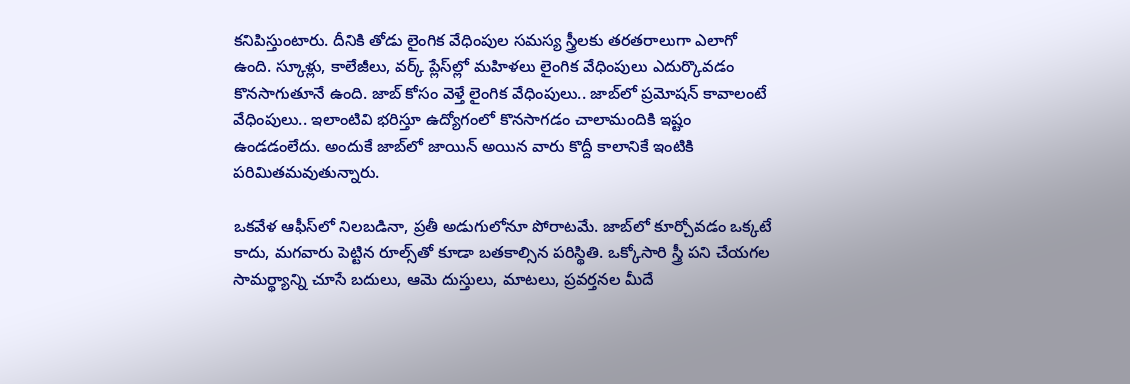కనిపిస్తుంటారు. దీనికి తోడు లైంగిక వేధింపుల సమస్య స్త్రీలకు తరతరాలుగా ఎలాగో ఉంది. స్కూళ్లు, కాలేజీలు, వర్క్‌ ప్లేస్‌ల్లో మహిళలు లైంగిక వేధింపులు ఎదుర్కొవడం కొనసాగుతూనే ఉంది. జాబ్‌ కోసం వెళ్తే లైంగిక వేధింపులు.. జాబ్‌లో ప్రమోషన్‌ కావాలంటే వేధింపులు.. ఇలాంటివి భరిస్తూ ఉద్యోగంలో కొనసాగడం చాలామందికి ఇష్టం ఉండడంలేదు. అందుకే జాబ్‌లో జాయిన్ అయిన వారు కొద్దీ కాలానికే ఇంటికి పరిమితమవుతున్నారు.

ఒకవేళ ఆఫీస్‌లో నిలబడినా, ప్రతీ అడుగులోనూ పోరాటమే. జాబ్‌లో కూర్చోవడం ఒక్కటే కాదు, మగవారు పెట్టిన రూల్స్‌తో కూడా బతకాల్సిన పరిస్థితి. ఒక్కోసారి స్త్రీ పని చేయగల సామర్థ్యాన్ని చూసే బదులు, ఆమె దుస్తులు, మాటలు, ప్రవర్తనల మీదే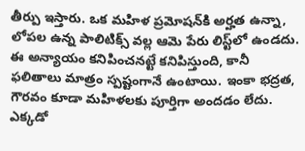తీర్పు ఇస్తారు. ఒక మహిళ ప్రమోషన్‌కి అర్హత ఉన్నా, లోపల ఉన్న పాలిటిక్స్‌ వల్ల ఆమె పేరు లిస్ట్‌లో ఉండదు. ఈ అన్యాయం కనిపించనట్టే కనిపిస్తుంది, కానీ ఫలితాలు మాత్రం స్పష్టంగానే ఉంటాయి. ఇంకా భద్రత, గౌరవం కూడా మహిళలకు పూర్తిగా అందడం లేదు. ఎక్కడో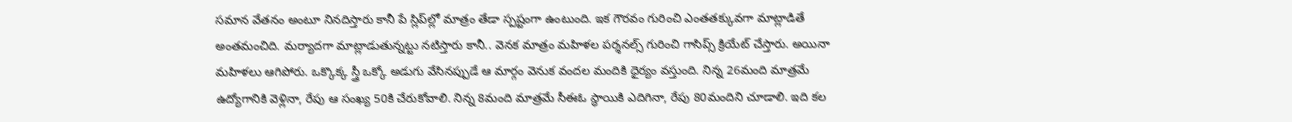సమాన వేతనం అంటూ నినదిస్తారు కానీ పే స్లిప్‌ల్లో మాత్రం తేడా స్పష్టంగా ఉంటుంది. ఇక గౌరవం గురించి ఎంతతక్కువగా మాట్లాడితే అంతమంచిది. మర్యాదగా మాట్లాడుతున్నట్టు నటిస్తారు కానీ.. వెనక మాత్రం మహిళల పర్శనల్స్‌ గురించి గాసిప్స్‌ క్రియేట్ చేస్తారు. అయినా మహిళలు ఆగిపోరు. ఒక్కొక్క స్త్రీ ఒక్కో అడుగు వేసినప్పుడే ఆ మార్గం వెనుక వందల మందికి ధైర్యం వస్తుంది. నిన్న 26మంది మాత్రమే ఉద్యోగానికి వెళ్లినా, రేపు ఆ సంఖ్య 50కి చేరుకోవాలి. నిన్న 8మంది మాత్రమే సీఈఓ స్థాయికి ఎదిగినా, రేపు 80మందిని చూడాలి. ఇది కల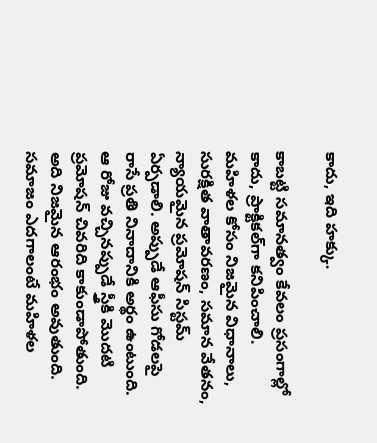కాదు, ఇది హక్కు.

కాబట్టి సమానత్వం కేవలం ప్రసంగాల్లో కాదు, ప్రాక్టికల్‌గా కనిపించాలి. మహిళల కోసం నిజమైన విధానాలు, సురక్షిత వాతావరణం, సమాన వేతనం, న్యాయమైన ప్రమోషన్ సిస్టమ్ ఏర్పడాలి. అప్పుడే ఆఫీసు గోడలపై రాసే ప్రతి నినాదానికి అర్థం ఉంటుంది. ఆ రోజు వచ్చినప్పుడే స్త్రీకి మొదటి ప్రమోషన్‌ చివరిది కాకుండాపోతుంది. అది నిజమైన ఆరంభం అవుతుంది. సమాజం ఎదగాలంటే మహిళల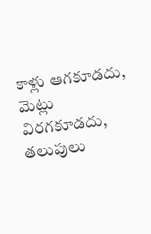కాళ్లు ఆగకూడదు, మెట్లు విరగకూడదు, తలుపులు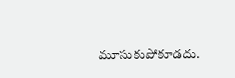మూసుకుపోకూడదు.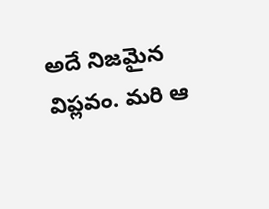అదే నిజమైన విప్లవం. మరి ఆ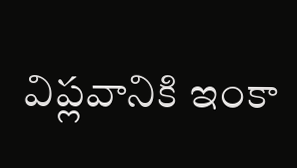విప్లవానికి ఇంకా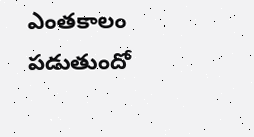ఎంతకాలం పడుతుందో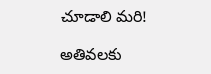చూడాలి మరి!

అతివలకు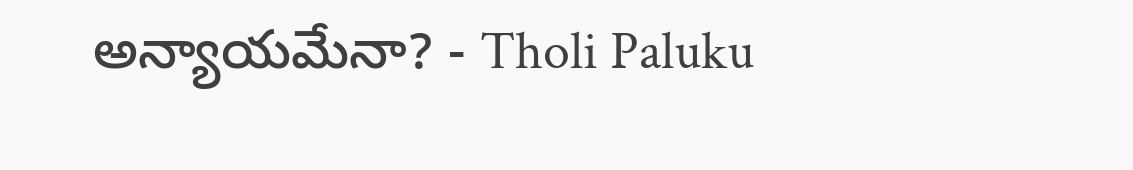అన్యాయమేనా? - Tholi Paluku